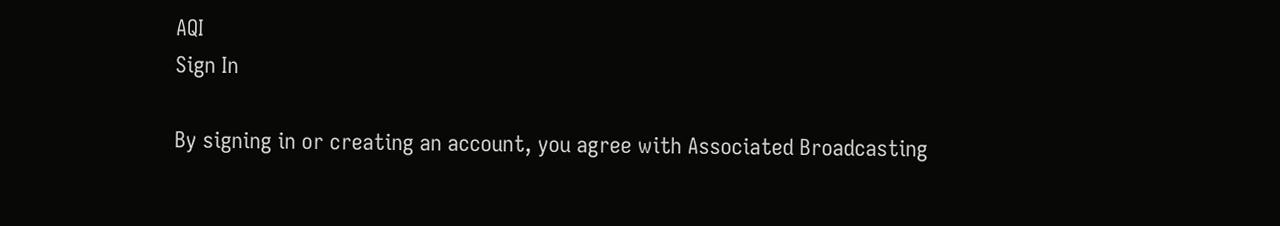AQI
Sign In

By signing in or creating an account, you agree with Associated Broadcasting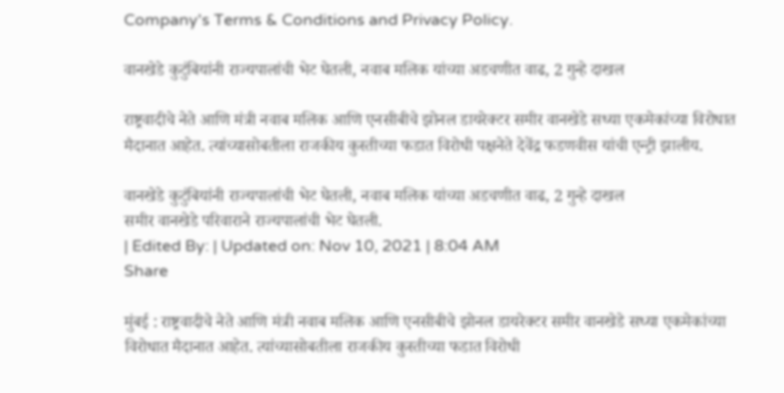Company's Terms & Conditions and Privacy Policy.

वानखेडे कुटुंबियांनी राज्यपालांची भेट घेतली, नवाब मलिक यांच्या अडचणीत वाढ, 2 गुन्हे दाखल

राष्ट्रवादीचे नेते आणि मंत्री नवाब मलिक आणि एनसीबीचे झोनल डायरेक्टर समीर वानखेडे सध्या एकमेकांच्या विरोधात मैदानात आहेत. त्यांच्यासोबतीला राजकीय कुस्तीच्या फडात विरोधी पक्षनेते देवेंद्र फडणवीस यांची एन्ट्री झालीय.

वानखेडे कुटुंबियांनी राज्यपालांची भेट घेतली, नवाब मलिक यांच्या अडचणीत वाढ, 2 गुन्हे दाखल
समीर वानखेडे परिवाराने राज्यपालांची भेट घेतली.
| Edited By: | Updated on: Nov 10, 2021 | 8:04 AM
Share

मुंबई : राष्ट्रवादीचे नेते आणि मंत्री नवाब मलिक आणि एनसीबीचे झोनल डायरेक्टर समीर वानखेडे सध्या एकमेकांच्या विरोधात मैदानात आहेत. त्यांच्यासोबतीला राजकीय कुस्तीच्या फडात विरोधी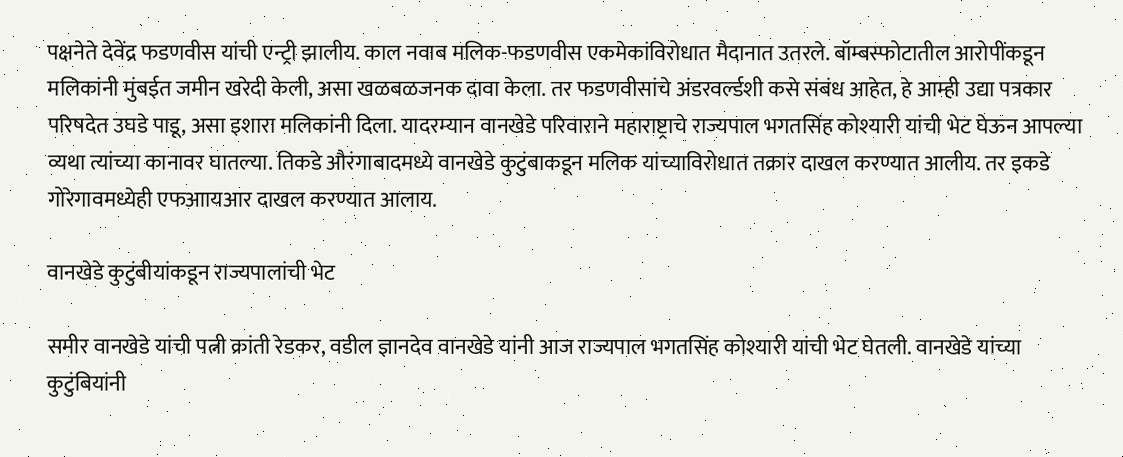पक्षनेते देवेंद्र फडणवीस यांची एन्ट्री झालीय. काल नवाब मलिक-फडणवीस एकमेकांविरोधात मैदानात उतरले. बॉम्बस्फोटातील आरोपींकडून मलिकांनी मुंबईत जमीन खरेदी केली, असा खळबळजनक दावा केला. तर फडणवीसांचे अंडरवर्ल्डशी कसे संबंध आहेत, हे आम्ही उद्या पत्रकार परिषदेत उघडे पाडू, असा इशारा मलिकांनी दिला. यादरम्यान वानखेडे परिवाराने महाराष्ट्राचे राज्यपाल भगतसिंह कोश्यारी यांची भेट घेऊन आपल्या व्यथा त्यांच्या कानावर घातल्या. तिकडे औरंगाबादमध्ये वानखेडे कुटुंबाकडून मलिक यांच्याविरोधात तक्रार दाखल करण्यात आलीय. तर इकडे गोरेगावमध्येही एफआायआर दाखल करण्यात आलाय.

वानखेडे कुटुंबीयांकडून राज्यपालांची भेट

समीर वानखेडे यांची पत्नी क्रांती रेडकर, वडील ज्ञानदेव वानखेडे यांनी आज राज्यपाल भगतसिंह कोश्यारी यांची भेट घेतली. वानखेडे यांच्या कुटुंबियांनी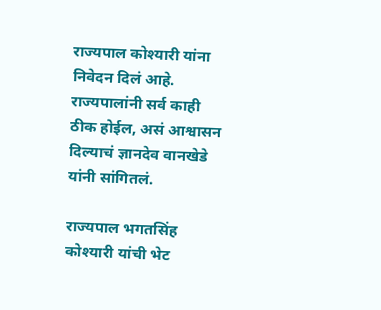राज्यपाल कोश्यारी यांना निवेदन दिलं आहे. राज्यपालांनी सर्व काही ठीक होईल, असं आश्वासन दिल्याचं ज्ञानदेव वानखेडे यांनी सांगितलं.

राज्यपाल भगतसिंह कोश्यारी यांची भेट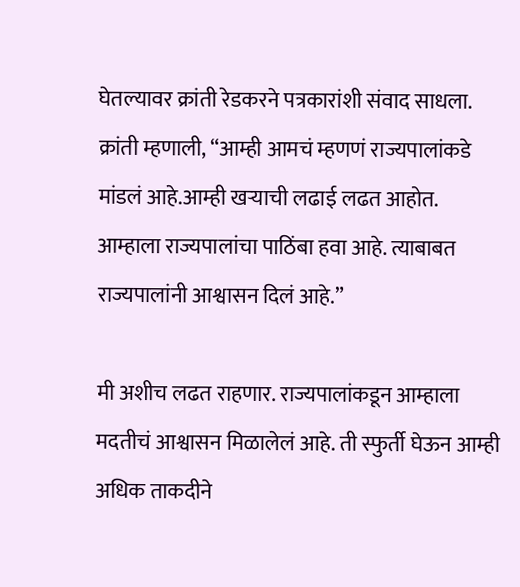घेतल्यावर क्रांती रेडकरने पत्रकारांशी संवाद साधला. क्रांती म्हणाली, “आम्ही आमचं म्हणणं राज्यपालांकडे मांडलं आहे.आम्ही खऱ्याची लढाई लढत आहोत. आम्हाला राज्यपालांचा पाठिंबा हवा आहे. त्याबाबत राज्यपालांनी आश्वासन दिलं आहे.”

मी अशीच लढत राहणार. राज्यपालांकडून आम्हाला मदतीचं आश्वासन मिळालेलं आहे. ती स्फुर्ती घेऊन आम्ही अधिक ताकदीने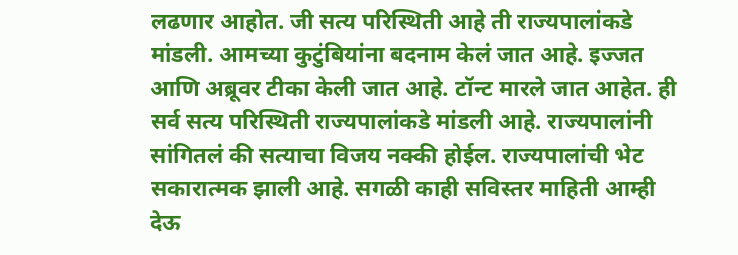लढणार आहोत. जी सत्य परिस्थिती आहे ती राज्यपालांकडे मांडली. आमच्या कुटुंबियांना बदनाम केलं जात आहे. इज्जत आणि अब्रूवर टीका केली जात आहे. टॉन्ट मारले जात आहेत. ही सर्व सत्य परिस्थिती राज्यपालांकडे मांडली आहे. राज्यपालांनी सांगितलं की सत्याचा विजय नक्की होईल. राज्यपालांची भेट सकारात्मक झाली आहे. सगळी काही सविस्तर माहिती आम्ही देऊ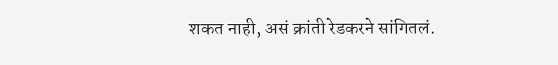शकत नाही, असं क्रांती रेडकरने सांगितलं.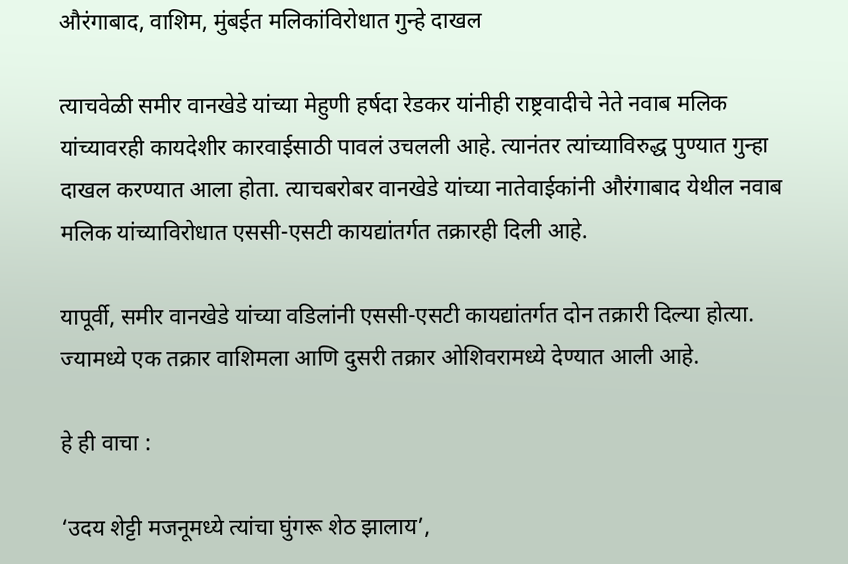औरंगाबाद, वाशिम, मुंबईत मलिकांविरोधात गुन्हे दाखल

त्याचवेळी समीर वानखेडे यांच्या मेहुणी हर्षदा रेडकर यांनीही राष्ट्रवादीचे नेते नवाब मलिक यांच्यावरही कायदेशीर कारवाईसाठी पावलं उचलली आहे. त्यानंतर त्यांच्याविरुद्ध पुण्यात गुन्हा दाखल करण्यात आला होता. त्याचबरोबर वानखेडे यांच्या नातेवाईकांनी औरंगाबाद येथील नवाब मलिक यांच्याविरोधात एससी-एसटी कायद्यांतर्गत तक्रारही दिली आहे.

यापूर्वी, समीर वानखेडे यांच्या वडिलांनी एससी-एसटी कायद्यांतर्गत दोन तक्रारी दिल्या होत्या. ज्यामध्ये एक तक्रार वाशिमला आणि दुसरी तक्रार ओशिवरामध्ये देण्यात आली आहे.

हे ही वाचा :

‘उदय शेट्टी मजनूमध्ये त्यांचा घुंगरू शेठ झालाय’,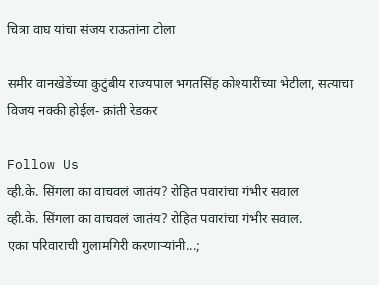चित्रा वाघ यांचा संजय राऊतांना टोला

समीर वानखेडेंच्या कुटुंबीय राज्यपाल भगतसिंह कोश्यारींच्या भेटीला, सत्याचा विजय नक्की होईल- क्रांती रेडकर

Follow Us
व्ही.के. सिंगला का वाचवलं जातंय? रोहित पवारांचा गंभीर सवाल
व्ही.के. सिंगला का वाचवलं जातंय? रोहित पवारांचा गंभीर सवाल.
एका परिवाराची गुलामगिरी करणाऱ्यांनी...;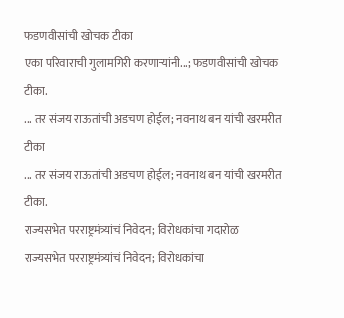फडणवीसांची खोचक टीका
एका परिवाराची गुलामगिरी करणाऱ्यांनी...; फडणवीसांची खोचक टीका.
... तर संजय राऊतांची अडचण होईल; नवनाथ बन यांची खरमरीत टीका
... तर संजय राऊतांची अडचण होईल; नवनाथ बन यांची खरमरीत टीका.
राज्यसभेत परराष्ट्रमंत्र्यांचं निवेदन; विरोधकांचा गदारोळ
राज्यसभेत परराष्ट्रमंत्र्यांचं निवेदन; विरोधकांचा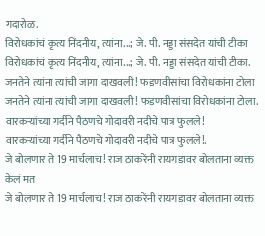गदारोळ.
विरोधकांचं कृत्य निंदनीय, त्यांना...; जे. पी. नड्डा संसदेत यांची टीका
विरोधकांचं कृत्य निंदनीय, त्यांना...; जे. पी. नड्डा संसदेत यांची टीका.
जनतेने त्यांना त्यांची जागा दाखवली! फडणवीसांचा विरोधकांना टोला
जनतेने त्यांना त्यांची जागा दाखवली! फडणवीसांचा विरोधकांना टोला.
वारकऱ्यांच्या गर्दीने पैठणचे गोदावरी नदीचे पात्र फुलले!
वारकऱ्यांच्या गर्दीने पैठणचे गोदावरी नदीचे पात्र फुलले!.
जे बोलणार ते 19 मार्चलाच! राज ठाकरेंनी रायगडावर बोलताना व्यक्त केलं मत
जे बोलणार ते 19 मार्चलाच! राज ठाकरेंनी रायगडावर बोलताना व्यक्त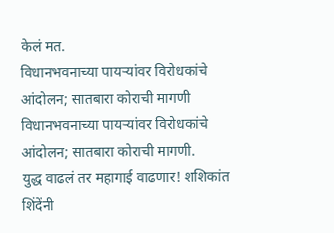केलं मत.
विधानभवनाच्या पायऱ्यांवर विरोधकांचे आंदोलन; सातबारा कोराची मागणी
विधानभवनाच्या पायऱ्यांवर विरोधकांचे आंदोलन; सातबारा कोराची मागणी.
युद्ध वाढलं तर महागाई वाढणार! शशिकांत शिंदेंनी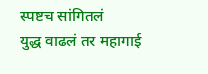स्पष्टच सांगितलं
युद्ध वाढलं तर महागाई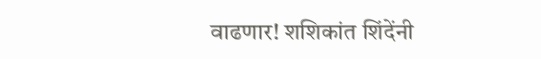वाढणार! शशिकांत शिंदेंनी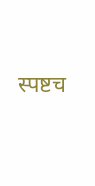स्पष्टच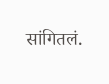सांगितलं.